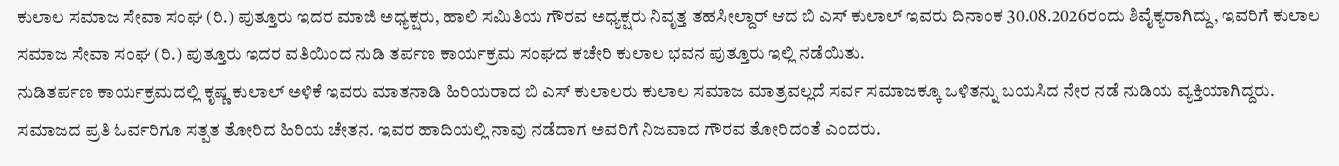ಕುಲಾಲ ಸಮಾಜ ಸೇವಾ ಸಂಘ (ರಿ.) ಪುತ್ತೂರು ಇದರ ಮಾಜಿ ಅಧ್ಯಕ್ಷರು, ಹಾಲಿ ಸಮಿತಿಯ ಗೌರವ ಅಧ್ಯಕ್ಷರು ನಿವೃತ್ತ ತಹಸೀಲ್ದಾರ್ ಆದ ಬಿ ಎಸ್ ಕುಲಾಲ್ ಇವರು ದಿನಾಂಕ 30.08.2026ರಂದು ಶಿವೈಕ್ಯರಾಗಿದ್ದು, ಇವರಿಗೆ ಕುಲಾಲ ಸಮಾಜ ಸೇವಾ ಸಂಘ (ರಿ.) ಪುತ್ತೂರು ಇದರ ವತಿಯಿಂದ ನುಡಿ ತರ್ಪಣ ಕಾರ್ಯಕ್ರಮ ಸಂಘದ ಕಚೇರಿ ಕುಲಾಲ ಭವನ ಪುತ್ತೂರು ಇಲ್ಲಿ ನಡೆಯಿತು.
ನುಡಿತರ್ಪಣ ಕಾರ್ಯಕ್ರಮದಲ್ಲಿ ಕೃಷ್ಣ ಕುಲಾಲ್ ಅಳಿಕೆ ಇವರು ಮಾತನಾಡಿ ಹಿರಿಯರಾದ ಬಿ ಎಸ್ ಕುಲಾಲರು ಕುಲಾಲ ಸಮಾಜ ಮಾತ್ರವಲ್ಲದೆ ಸರ್ವ ಸಮಾಜಕ್ಕೂ ಒಳಿತನ್ನು ಬಯಸಿದ ನೇರ ನಡೆ ನುಡಿಯ ವ್ಯಕ್ತಿಯಾಗಿದ್ದರು. ಸಮಾಜದ ಪ್ರತಿ ಓರ್ವರಿಗೂ ಸತ್ಪತ ತೋರಿದ ಹಿರಿಯ ಚೇತನ. ಇವರ ಹಾದಿಯಲ್ಲಿ ನಾವು ನಡೆದಾಗ ಅವರಿಗೆ ನಿಜವಾದ ಗೌರವ ತೋರಿದಂತೆ ಎಂದರು.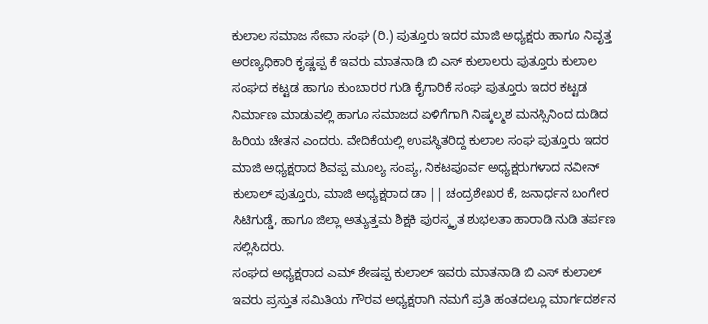ಕುಲಾಲ ಸಮಾಜ ಸೇವಾ ಸಂಘ (ರಿ.) ಪುತ್ತೂರು ಇದರ ಮಾಜಿ ಅಧ್ಯಕ್ಷರು ಹಾಗೂ ನಿವೃತ್ತ ಅರಣ್ಯಧಿಕಾರಿ ಕೃಷ್ಣಪ್ಪ ಕೆ ಇವರು ಮಾತನಾಡಿ ಬಿ ಎಸ್ ಕುಲಾಲರು ಪುತ್ತೂರು ಕುಲಾಲ ಸಂಘದ ಕಟ್ಟಡ ಹಾಗೂ ಕುಂಬಾರರ ಗುಡಿ ಕೈಗಾರಿಕೆ ಸಂಘ ಪುತ್ತೂರು ಇದರ ಕಟ್ಟಡ ನಿರ್ಮಾಣ ಮಾಡುವಲ್ಲಿ ಹಾಗೂ ಸಮಾಜದ ಏಳಿಗೆಗಾಗಿ ನಿಷ್ಕಲ್ಮಶ ಮನಸ್ಸಿನಿಂದ ದುಡಿದ ಹಿರಿಯ ಚೇತನ ಎಂದರು. ವೇದಿಕೆಯಲ್ಲಿ ಉಪಸ್ಥಿತರಿದ್ದ ಕುಲಾಲ ಸಂಘ ಪುತ್ತೂರು ಇದರ ಮಾಜಿ ಅಧ್ಯಕ್ಷರಾದ ಶಿವಪ್ಪ ಮೂಲ್ಯ ಸಂಪ್ಯ, ನಿಕಟಪೂರ್ವ ಅಧ್ಯಕ್ಷರುಗಳಾದ ನವೀನ್ ಕುಲಾಲ್ ಪುತ್ತೂರು, ಮಾಜಿ ಅಧ್ಯಕ್ಷರಾದ ಡಾ || ಚಂದ್ರಶೇಖರ ಕೆ, ಜನಾರ್ಧನ ಬಂಗೇರ ಸಿಟಿಗುಡ್ಡೆ, ಹಾಗೂ ಜಿಲ್ಲಾ ಅತ್ಯುತ್ತಮ ಶಿಕ್ಷಕಿ ಪುರಸ್ಕೃತ ಶುಭಲತಾ ಹಾರಾಡಿ ನುಡಿ ತರ್ಪಣ ಸಲ್ಲಿಸಿದರು.
ಸಂಘದ ಅಧ್ಯಕ್ಷರಾದ ಎಮ್ ಶೇಷಪ್ಪ ಕುಲಾಲ್ ಇವರು ಮಾತನಾಡಿ ಬಿ ಎಸ್ ಕುಲಾಲ್ ಇವರು ಪ್ರಸ್ತುತ ಸಮಿತಿಯ ಗೌರವ ಅಧ್ಯಕ್ಷರಾಗಿ ನಮಗೆ ಪ್ರತಿ ಹಂತದಲ್ಲೂ ಮಾರ್ಗದರ್ಶನ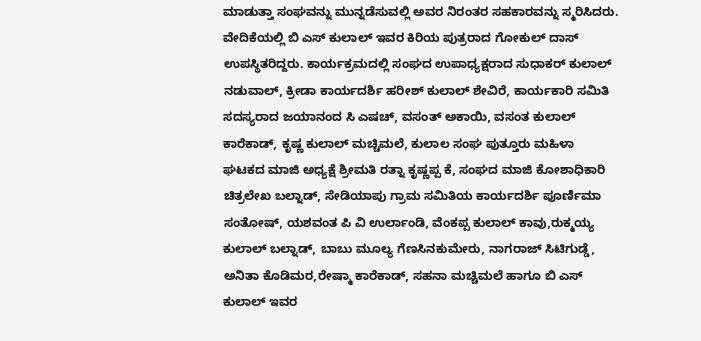ಮಾಡುತ್ತಾ ಸಂಘವನ್ನು ಮುನ್ನಡೆಸುವಲ್ಲಿ ಅವರ ನಿರಂತರ ಸಹಕಾರವನ್ನು ಸ್ಮರಿಸಿದರು.
ವೇದಿಕೆಯಲ್ಲಿ ಬಿ ಎಸ್ ಕುಲಾಲ್ ಇವರ ಕಿರಿಯ ಪುತ್ರರಾದ ಗೋಕುಲ್ ದಾಸ್ ಉಪಸ್ಥಿತರಿದ್ದರು. ಕಾರ್ಯಕ್ರಮದಲ್ಲಿ ಸಂಘದ ಉಪಾಧ್ಯಕ್ಷರಾದ ಸುಧಾಕರ್ ಕುಲಾಲ್ ನಡುವಾಲ್, ಕ್ರೀಡಾ ಕಾರ್ಯದರ್ಶಿ ಹರೀಶ್ ಕುಲಾಲ್ ಶೇವಿರೆ, ಕಾರ್ಯಕಾರಿ ಸಮಿತಿ ಸದಸ್ಯರಾದ ಜಯಾನಂದ ಸಿ ಎಷಚ್, ವಸಂತ್ ಅಕಾಯಿ, ವಸಂತ ಕುಲಾಲ್ ಕಾರೆಕಾಡ್, ಕೃಷ್ಣ ಕುಲಾಲ್ ಮಚ್ಚಿಮಲೆ, ಕುಲಾಲ ಸಂಘ ಪುತ್ತೂರು ಮಹಿಳಾ ಘಟಕದ ಮಾಜಿ ಅಧ್ಯಕ್ಷೆ ಶ್ರೀಮತಿ ರತ್ನಾ ಕೃಷ್ಣಪ್ಪ ಕೆ, ಸಂಘದ ಮಾಜಿ ಕೋಶಾಧಿಕಾರಿ ಚಿತ್ರಲೇಖ ಬಲ್ನಾಡ್, ಸೇಡಿಯಾಪು ಗ್ರಾಮ ಸಮಿತಿಯ ಕಾರ್ಯದರ್ಶಿ ಪೂರ್ಣಿಮಾ ಸಂತೋಷ್, ಯಶವಂತ ಪಿ ವಿ ಉರ್ಲಾಂಡಿ, ವೆಂಕಪ್ಪ ಕುಲಾಲ್ ಕಾವು,ರುಕ್ಮಯ್ಯ ಕುಲಾಲ್ ಬಲ್ನಾಡ್, ಬಾಬು ಮೂಲ್ಯ ಗೆಣಸಿನಕುಮೇರು, ನಾಗರಾಜ್ ಸಿಟಿಗುಡ್ಡೆ, ಅನಿತಾ ಕೊಡಿಮರ,ರೇಷ್ಮಾ ಕಾರೆಕಾಡ್, ಸಹನಾ ಮಚ್ಚಿಮಲೆ ಹಾಗೂ ಬಿ ಎಸ್ ಕುಲಾಲ್ ಇವರ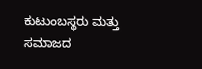ಕುಟುಂಬಸ್ಥರು ಮತ್ತು ಸಮಾಜದ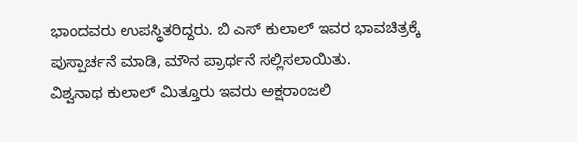ಭಾಂದವರು ಉಪಸ್ಥಿತರಿದ್ದರು. ಬಿ ಎಸ್ ಕುಲಾಲ್ ಇವರ ಭಾವಚಿತ್ರಕ್ಕೆ ಪುಸ್ಪಾರ್ಚನೆ ಮಾಡಿ, ಮೌನ ಪ್ರಾರ್ಥನೆ ಸಲ್ಲಿಸಲಾಯಿತು.
ವಿಶ್ವನಾಥ ಕುಲಾಲ್ ಮಿತ್ತೂರು ಇವರು ಅಕ್ಷರಾಂಜಲಿ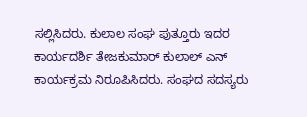ಸಲ್ಲಿಸಿದರು. ಕುಲಾಲ ಸಂಘ ಪುತ್ತೂರು ಇದರ ಕಾರ್ಯದರ್ಶಿ ತೇಜಕುಮಾರ್ ಕುಲಾಲ್ ಎನ್ ಕಾರ್ಯಕ್ರಮ ನಿರೂಪಿಸಿದರು. ಸಂಘದ ಸದಸ್ಯರು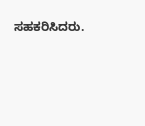ಸಹಕರಿಸಿದರು.